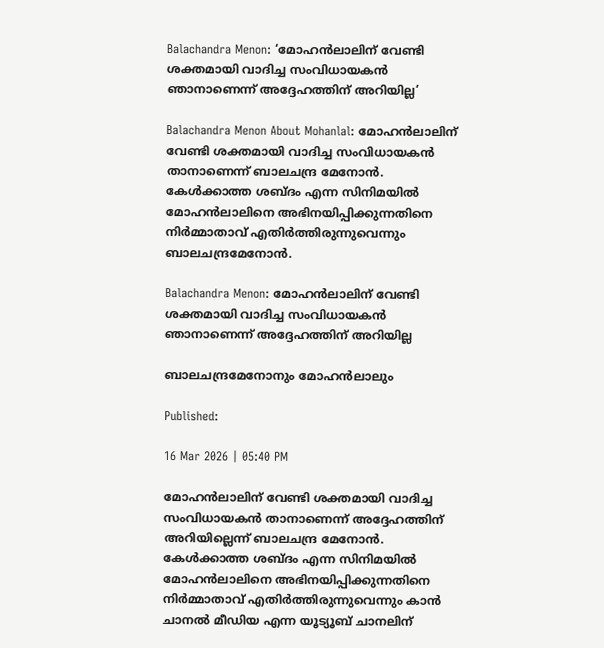Balachandra Menon: ‘മോഹന്‍ലാലിന് വേണ്ടി ശക്തമായി വാദിച്ച സംവിധായകന്‍ ഞാനാണെന്ന്‌ അദ്ദേഹത്തിന് അറിയില്ല’

Balachandra Menon About Mohanlal: മോഹന്‍ലാലിന് വേണ്ടി ശക്തമായി വാദിച്ച സംവിധായകന്‍ താനാണെന്ന് ബാലചന്ദ്ര മേനോന്‍. കേള്‍ക്കാത്ത ശബ്ദം എന്ന സിനിമയില്‍ മോഹന്‍ലാലിനെ അഭിനയിപ്പിക്കുന്നതിനെ നിര്‍മ്മാതാവ് എതിര്‍ത്തിരുന്നുവെന്നും ബാലചന്ദ്രമേനോന്‍.

Balachandra Menon: മോഹന്‍ലാലിന് വേണ്ടി ശക്തമായി വാദിച്ച സംവിധായകന്‍ ഞാനാണെന്ന്‌ അദ്ദേഹത്തിന് അറിയില്ല

ബാലചന്ദ്രമേനോനും മോഹൻലാലും

Published:

16 Mar 2026 | 05:40 PM

മോഹന്‍ലാലിന് വേണ്ടി ശക്തമായി വാദിച്ച സംവിധായകന്‍ താനാണെന്ന് അദ്ദേഹത്തിന് അറിയില്ലെന്ന് ബാലചന്ദ്ര മേനോന്‍. കേള്‍ക്കാത്ത ശബ്ദം എന്ന സിനിമയില്‍ മോഹന്‍ലാലിനെ അഭിനയിപ്പിക്കുന്നതിനെ നിര്‍മ്മാതാവ് എതിര്‍ത്തിരുന്നുവെന്നും കാന്‍ ചാനല്‍ മീഡിയ എന്ന യൂട്യൂബ് ചാനലിന്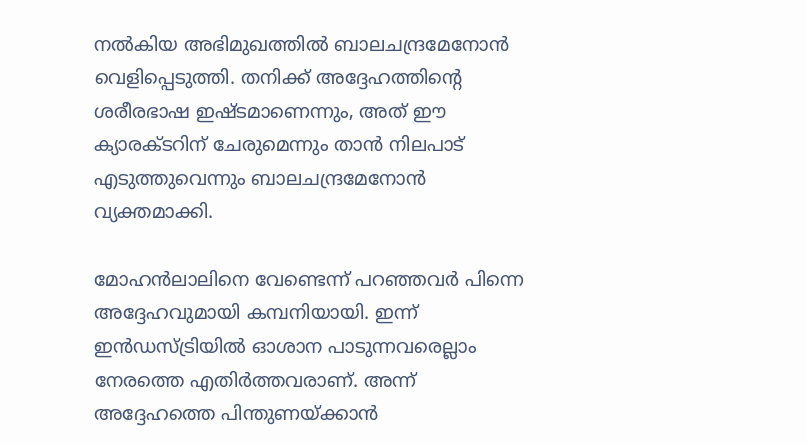നല്‍കിയ അഭിമുഖത്തില്‍ ബാലചന്ദ്രമേനോന്‍ വെളിപ്പെടുത്തി. തനിക്ക് അദ്ദേഹത്തിന്റെ ശരീരഭാഷ ഇഷ്ടമാണെന്നും, അത് ഈ ക്യാരക്ടറിന് ചേരുമെന്നും താന്‍ നിലപാട് എടുത്തുവെന്നും ബാലചന്ദ്രമേനോന്‍ വ്യക്തമാക്കി.

മോഹന്‍ലാലിനെ വേണ്ടെന്ന് പറഞ്ഞവര്‍ പിന്നെ അദ്ദേഹവുമായി കമ്പനിയായി. ഇന്ന് ഇന്‍ഡസ്ട്രിയില്‍ ഓശാന പാടുന്നവരെല്ലാം നേരത്തെ എതിര്‍ത്തവരാണ്. അന്ന് അദ്ദേഹത്തെ പിന്തുണയ്ക്കാന്‍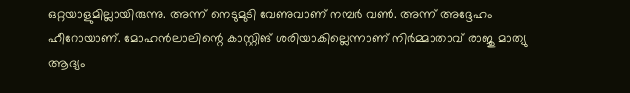ഒറ്റയാളുമില്ലായിരുന്നു. അന്ന് നെടുമുടി വേണുവാണ് നമ്പര്‍ വണ്‍. അന്ന് അദ്ദേഹം ഹീറോയാണ്. മോഹന്‍ലാലിന്റെ കാസ്റ്റിങ് ശരിയാകില്ലെന്നാണ് നിര്‍മ്മാതാവ് രാജു മാത്യു ആദ്യം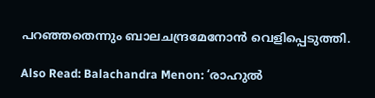പറഞ്ഞതെന്നും ബാലചന്ദ്രമേനോന്‍ വെളിപ്പെടുത്തി.

Also Read: Balachandra Menon: ‘രാഹുല്‍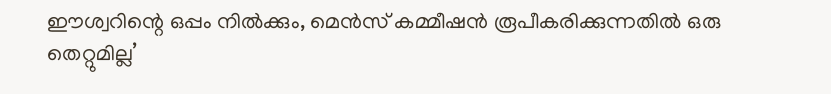ഈശ്വറിന്റെ ഒപ്പം നില്‍ക്കും, മെന്‍സ് കമ്മീഷന്‍ രൂപീകരിക്കുന്നതില്‍ ഒരു തെറ്റുമില്ല’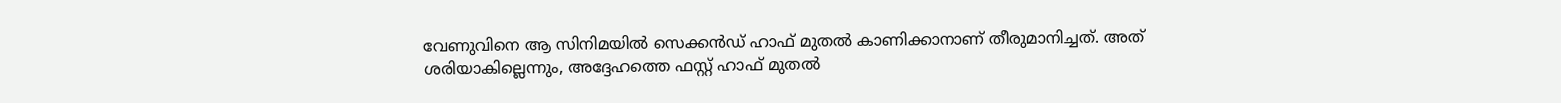വേണുവിനെ ആ സിനിമയില്‍ സെക്കന്‍ഡ് ഹാഫ് മുതല്‍ കാണിക്കാനാണ് തീരുമാനിച്ചത്. അത് ശരിയാകില്ലെന്നും, അദ്ദേഹത്തെ ഫസ്റ്റ് ഹാഫ് മുതല്‍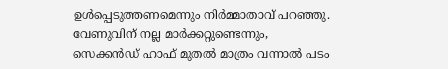ഉള്‍പ്പെടുത്തണമെന്നും നിര്‍മ്മാതാവ് പറഞ്ഞു. വേണുവിന് നല്ല മാര്‍ക്കറ്റുണ്ടെന്നും, സെക്കന്‍ഡ് ഹാഫ് മുതല്‍ മാത്രം വന്നാല്‍ പടം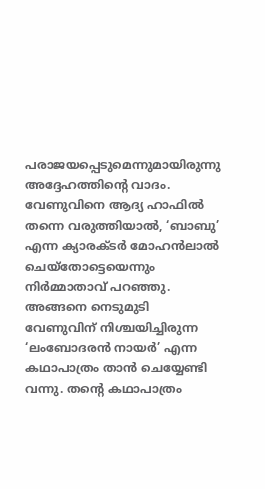പരാജയപ്പെടുമെന്നുമായിരുന്നു അദ്ദേഹത്തിന്റെ വാദം. വേണുവിനെ ആദ്യ ഹാഫില്‍ തന്നെ വരുത്തിയാല്‍, ‘ബാബു’ എന്ന ക്യാരക്ടര്‍ മോഹന്‍ലാല്‍ ചെയ്‌തോട്ടെയെന്നും നിര്‍മ്മാതാവ് പറഞ്ഞു. അങ്ങനെ നെടുമുടി വേണുവിന് നിശ്ചയിച്ചിരുന്ന ‘ലംബോദരന്‍ നായര്‍’ എന്ന കഥാപാത്രം താന്‍ ചെയ്യേണ്ടി വന്നു. തന്റെ കഥാപാത്രം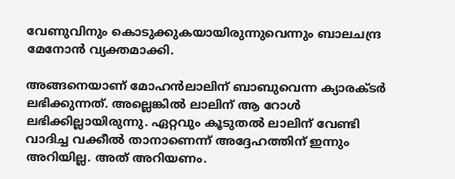വേണുവിനും കൊടുക്കുകയായിരുന്നുവെന്നും ബാലചന്ദ്ര മേനോന്‍ വ്യക്തമാക്കി.

അങ്ങനെയാണ് മോഹന്‍ലാലിന് ബാബുവെന്ന ക്യാരക്ടര്‍ ലഭിക്കുന്നത്. അല്ലെങ്കില്‍ ലാലിന് ആ റോള്‍ ലഭിക്കില്ലായിരുന്നു. ഏറ്റവും കൂടുതല്‍ ലാലിന് വേണ്ടി വാദിച്ച വക്കീല്‍ താനാണെന്ന് അദ്ദേഹത്തിന് ഇന്നും അറിയില്ല. അത് അറിയണം.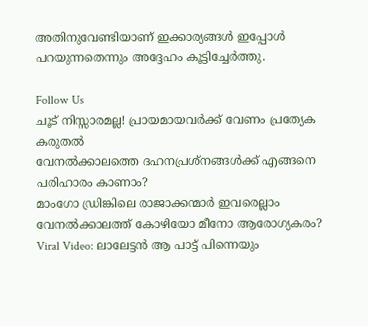അതിനുവേണ്ടിയാണ് ഇക്കാര്യങ്ങള്‍ ഇപ്പോള്‍ പറയുന്നതെന്നും അദ്ദേഹം കൂട്ടിച്ചേര്‍ത്തു.

Follow Us
ചൂട് നിസ്സാരമല്ല! പ്രായമായവർക്ക് വേണം പ്രത്യേക കരുതൽ
വേനൽക്കാലത്തെ ദഹനപ്രശ്നങ്ങൾക്ക് എങ്ങനെ പരിഹാരം കാണാം?
മാംഗോ ഡ്രിങ്കിലെ രാജാക്കന്മാർ ഇവരെല്ലാം
വേനൽക്കാലത്ത് കോഴിയോ മീനോ ആരോഗ്യകരം?
Viral Video: ലാലേട്ടൻ ആ പാട്ട് പിന്നെയും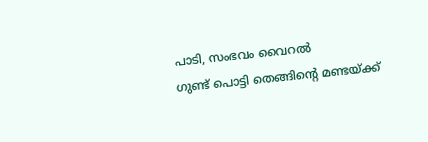പാടി, സംഭവം വൈറൽ
ഗുണ്ട് പൊട്ടി തെങ്ങിൻ്റെ മണ്ടയ്ക്ക്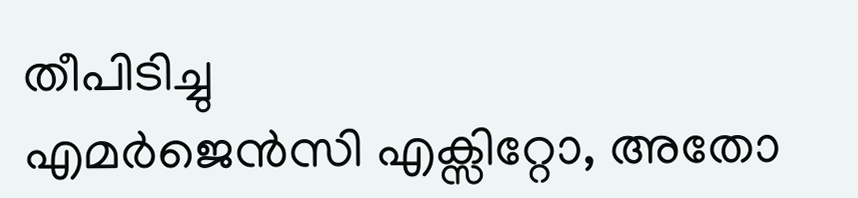തീപിടിച്ചു
എമർജെൻസി എക്സിറ്റോ, അതോ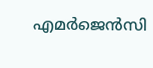എമർജെൻസി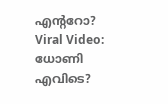എൻ്ററോ?
Viral Video: ധോണി എവിടെ?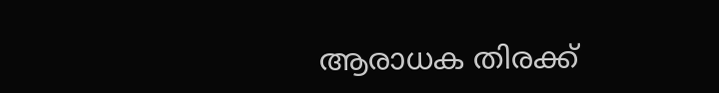ആരാധക തിരക്ക്